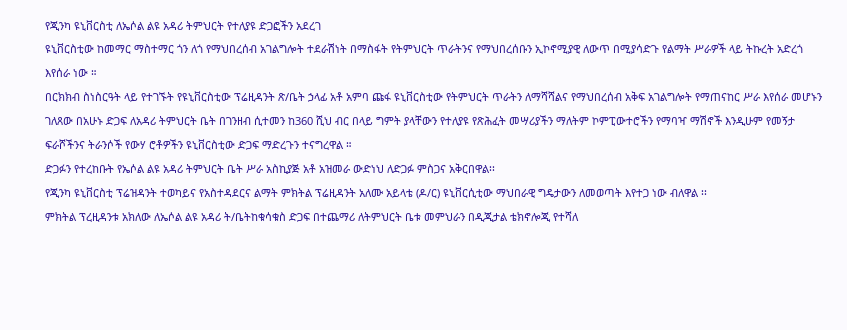የጂንካ ዩኒቨርስቲ ለኤሶል ልዩ አዳሪ ትምህርት የተለያዩ ድጋፎችን አደረገ
ዩኒቨርስቲው ከመማር ማስተማር ጎን ለጎ የማህበረሰብ አገልግሎት ተደራሽነት በማስፋት የትምህርት ጥራትንና የማህበረሰቡን ኢኮኖሚያዊ ለውጥ በሚያሳድጉ የልማት ሥራዎች ላይ ትኩረት አድረጎ እየሰራ ነው ።
በርክክብ ስነስርዓት ላይ የተገኙት የዩኒቨርስቲው ፕሬዚዳንት ጽ/ቤት ኃላፊ አቶ አምባ ጩፋ ዩኒቨርስቲው የትምህርት ጥራትን ለማሻሻልና የማህበረሰብ አቅፍ አገልግሎት የማጠናከር ሥራ እየሰራ መሆኑን ገለጸው በአሁኑ ድጋፍ ለአዳሪ ትምህርት ቤት በገንዘብ ሲተመን ከ360 ሺህ ብር በላይ ግምት ያላቸውን የተለያዩ የጽሕፈት መሣሪያችን ማለትም ኮምፒውተሮችን የማባዣ ማሽኖች እንዲሁም የመኝታ ፍራሾችንና ትራንሶች የውሃ ሮቶዎችን ዩኒቨርስቲው ድጋፍ ማድረጉን ተናግረዋል ።
ድጋፉን የተረከቡት የኤሶል ልዩ አዳሪ ትምህርት ቤት ሥራ አስኪያጅ አቶ አዝመራ ውድነህ ለድጋፉ ምስጋና አቅርበዋል፡፡
የጂንካ ዩኒቨርስቲ ፕሬዝዳንት ተወካይና የአስተዳደርና ልማት ምክትል ፕሬዚዳንት አለሙ አይላቴ (ዶ/ር) ዩኒቨርሲቲው ማህበራዊ ግዴታውን ለመወጣት እየተጋ ነው ብለዋል ፡፡
ምክትል ፕረዚዳንቱ አክለው ለኤሶል ልዩ አዳሪ ት/ቤትከቁሳቁስ ድጋፍ በተጨማሪ ለትምህርት ቤቱ መምህራን በዲጂታል ቴክኖሎጂ የተሻለ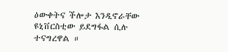ዕውቀትና ችሎታ እንዲኖራቸው ዩኒቨርስቲው ይደግፋል ሲሉ ተናግረዋል ።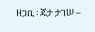ዘጋቢ ፡ ጄታ ታገሠ –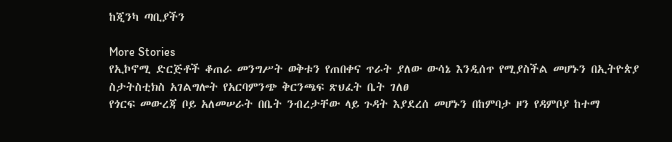ከጂንካ ጣቢያችን

More Stories
የኢኮኖሚ ድርጅቶች ቆጠራ መንግሥት ወቅቱን የጠበቀና ጥራት ያለው ውሳኔ እንዲሰጥ የሚያስችል መሆኑን በኢትዮጵያ ስታትስቲክስ አገልግሎት የአርባምንጭ ቅርንጫፍ ጽህፈት ቤት ገለፀ
የጎርፍ መውረጃ ቦይ አለመሠራት በቤት ንብረታቸው ላይ ጉዳት እያደረሰ መሆኑን በከምባታ ዞን የዳምቦያ ከተማ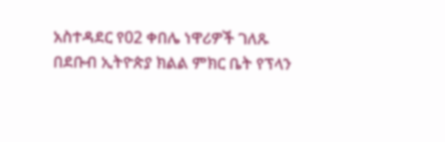አስተዳደር የ02 ቀበሌ ነዋሪዎች ገለጹ
በደቡብ ኢትዮጵያ ክልል ምክር ቤት የፕላን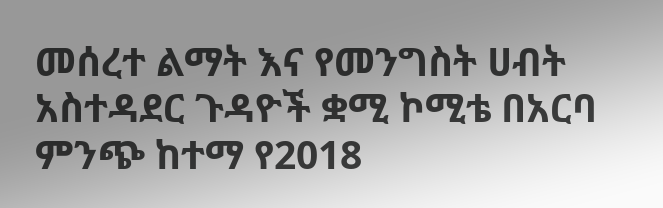መሰረተ ልማት እና የመንግስት ሀብት አስተዳደር ጉዳዮች ቋሚ ኮሚቴ በአርባ ምንጭ ከተማ የ2018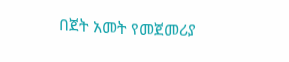በጀት አመት የመጀመሪያ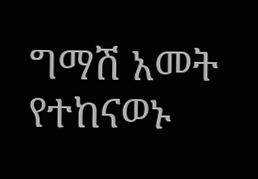ግማሽ አመት የተከናወኑ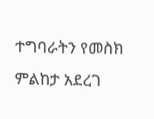ተግባራትን የመስክ ምልከታ አደረገ